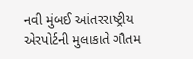નવી મુંબઈ આંતરરાષ્ટ્રીય એરપોર્ટની મુલાકાતે ગૌતમ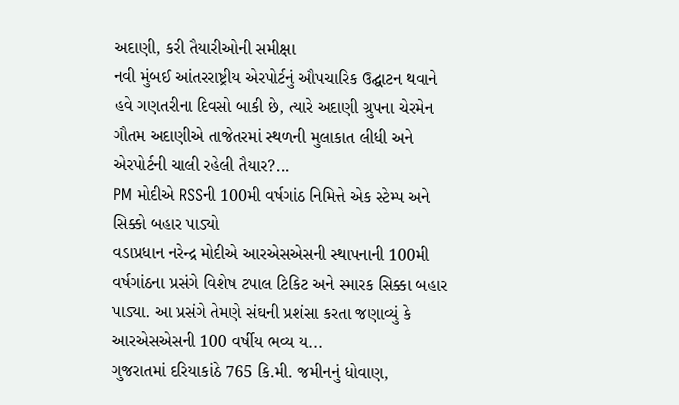અદાણી, કરી તૈયારીઓની સમીક્ષા
નવી મુંબઈ આંતરરાષ્ટ્રીય એરપોર્ટનું ઔપચારિક ઉદ્ઘાટન થવાને હવે ગણતરીના દિવસો બાકી છે, ત્યારે અદાણી ગ્રુપના ચેરમેન ગૌતમ અદાણીએ તાજેતરમાં સ્થળની મુલાકાત લીધી અને એરપોર્ટની ચાલી રહેલી તૈયાર?...
PM મોદીએ RSSની 100મી વર્ષગાંઠ નિમિત્તે એક સ્ટેમ્પ અને સિક્કો બહાર પાડ્યો
વડાપ્રધાન નરેન્દ્ર મોદીએ આરએસએસની સ્થાપનાની 100મી વર્ષગાંઠના પ્રસંગે વિશેષ ટપાલ ટિકિટ અને સ્મારક સિક્કા બહાર પાડ્યા. આ પ્રસંગે તેમણે સંઘની પ્રશંસા કરતા જણાવ્યું કે આરએસએસની 100 વર્ષીય ભવ્ય ય...
ગુજરાતમાં દરિયાકાંઠે 765 કિ.મી. જમીનનું ધોવાણ,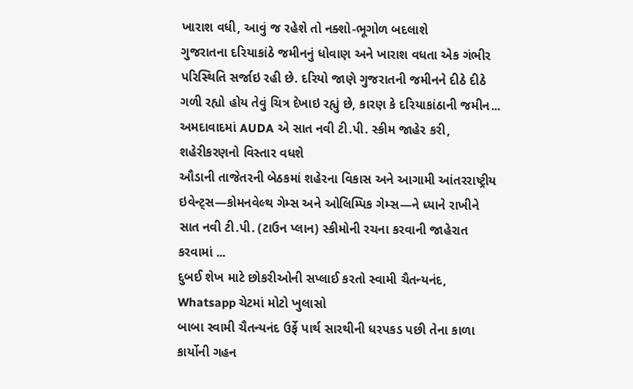ખારાશ વધી, આવું જ રહેશે તો નક્શો-ભૂગોળ બદલાશે
ગુજરાતના દરિયાકાંઠે જમીનનું ધોવાણ અને ખારાશ વધતા એક ગંભીર પરિસ્થિતિ સર્જાઇ રહી છે. દરિયો જાણે ગુજરાતની જમીનને દીઠે દીઠે ગળી રહ્યો હોય તેવું ચિત્ર દેખાઇ રહ્યું છે, કારણ કે દરિયાકાંઠાની જમીન...
અમદાવાદમાં AUDA એ સાત નવી ટી.પી. સ્કીમ જાહેર કરી, શહેરીકરણનો વિસ્તાર વધશે
ઔડાની તાજેતરની બેઠકમાં શહેરના વિકાસ અને આગામી આંતરરાષ્ટ્રીય ઇવેન્ટ્સ—કોમનવેલ્થ ગેમ્સ અને ઓલિમ્પિક ગેમ્સ—ને ધ્યાને રાખીને સાત નવી ટી.પી. (ટાઉન પ્લાન) સ્કીમોની રચના કરવાની જાહેરાત કરવામાં ...
દુબઈ શેખ માટે છોકરીઓની સપ્લાઈ કરતો સ્વામી ચૈતન્યનંદ, Whatsapp ચેટમાં મોટો ખુલાસો
બાબા સ્વામી ચૈતન્યનંદ ઉર્ફે પાર્થ સારથીની ધરપકડ પછી તેના કાળા કાર્યોની ગહન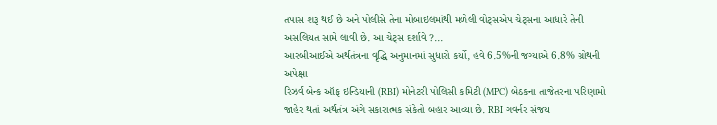તપાસ શરૂ થઈ છે અને પોલીસે તેના મોબાઇલમાંથી મળેલી વોટ્સએપ ચેટ્સના આધારે તેની અસલિયત સામે લાવી છે. આ ચેટ્સ દર્શાવે ?...
આરબીઆઈએ અર્થતંત્રના વૃદ્ધિ અનુમાનમાં સુધારો કર્યો, હવે 6.5%ની જગ્યાએ 6.8% ગ્રોથની અપેક્ષા
રિઝર્વ બેન્ક ઑફ ઇન્ડિયાની (RBI) મોનેટરી પોલિસી કમિટી (MPC) બેઠકના તાજેતરના પરિણામો જાહેર થતાં અર્થતંત્ર અંગે સકારાત્મક સંકેતો બહાર આવ્યા છે. RBI ગવર્નર સંજય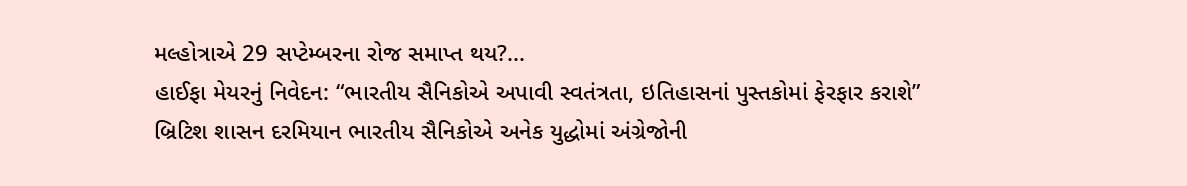મલ્હોત્રાએ 29 સપ્ટેમ્બરના રોજ સમાપ્ત થય?...
હાઈફા મેયરનું નિવેદન: “ભારતીય સૈનિકોએ અપાવી સ્વતંત્રતા, ઇતિહાસનાં પુસ્તકોમાં ફેરફાર કરાશે”
બ્રિટિશ શાસન દરમિયાન ભારતીય સૈનિકોએ અનેક યુદ્ધોમાં અંગ્રેજોની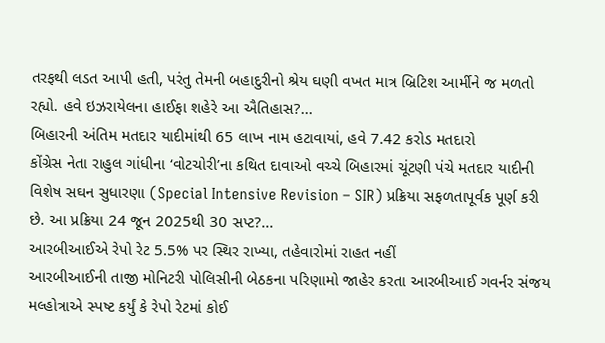તરફથી લડત આપી હતી, પરંતુ તેમની બહાદુરીનો શ્રેય ઘણી વખત માત્ર બ્રિટિશ આર્મીને જ મળતો રહ્યો. હવે ઇઝરાયેલના હાઈફા શહેરે આ ઐતિહાસ?...
બિહારની અંતિમ મતદાર યાદીમાંથી 65 લાખ નામ હટાવાયાં, હવે 7.42 કરોડ મતદારો
કોંગ્રેસ નેતા રાહુલ ગાંધીના ‘વોટચોરી’ના કથિત દાવાઓ વચ્ચે બિહારમાં ચૂંટણી પંચે મતદાર યાદીની વિશેષ સઘન સુધારણા (Special Intensive Revision – SIR) પ્રક્રિયા સફળતાપૂર્વક પૂર્ણ કરી છે. આ પ્રક્રિયા 24 જૂન 2025થી 30 સપ્ટ?...
આરબીઆઈએ રેપો રેટ 5.5% પર સ્થિર રાખ્યા, તહેવારોમાં રાહત નહીં
આરબીઆઈની તાજી મોનિટરી પોલિસીની બેઠકના પરિણામો જાહેર કરતા આરબીઆઈ ગવર્નર સંજય મલ્હોત્રાએ સ્પષ્ટ કર્યું કે રેપો રેટમાં કોઈ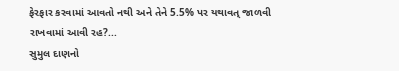ફેરફાર કરવામાં આવતો નથી અને તેને 5.5% પર યથાવત્ જાળવી રાખવામાં આવી રહ?...
સુમુલ દાણનો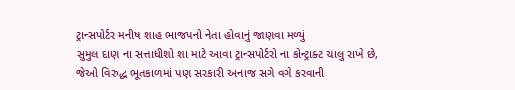ટ્રાન્સપોર્ટર મનીષ શાહ ભાજપનો નેતા હોવાનું જાણવા મળ્યું
સુમુલ દાણ ના સત્તાધીશો શા માટે આવા ટ્રાન્સપોર્ટરો ના કોન્ટ્રાક્ટ ચાલુ રાખે છે, જેઓ વિરુદ્ધ ભૂતકાળમાં પણ સરકારી અનાજ સગે વગે કરવાની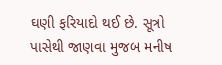ઘણી ફરિયાદો થઈ છે. સૂત્રો પાસેથી જાણવા મુજબ મનીષ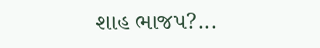શાહ ભાજપ?...